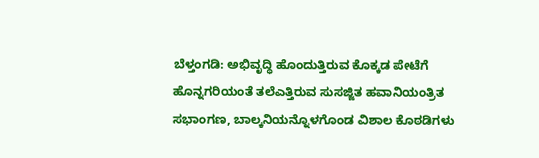ಬೆಳ್ತಂಗಡಿ: ಅಭಿವೃದ್ಧಿ ಹೊಂದುತ್ತಿರುವ ಕೊಕ್ಕಡ ಪೇಟೆಗೆ ಹೊನ್ನಗರಿಯಂತೆ ತಲೆಎತ್ತಿರುವ ಸುಸಜ್ಜಿತ ಹವಾನಿಯಂತ್ರಿತ ಸಭಾಂಗಣ, ಬಾಲ್ಕನಿಯನ್ನೊಳಗೊಂಡ ವಿಶಾಲ ಕೊಠಡಿಗಳು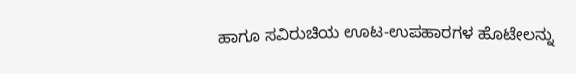ಹಾಗೂ ಸವಿರುಚಿಯ ಊಟ-ಉಪಹಾರಗಳ ಹೊಟೇಲನ್ನು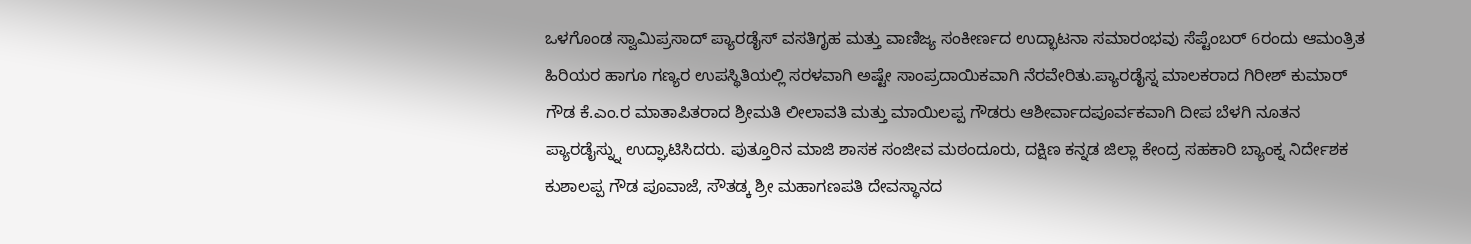ಒಳಗೊಂಡ ಸ್ವಾಮಿಪ್ರಸಾದ್ ಪ್ಯಾರಡೈಸ್ ವಸತಿಗೃಹ ಮತ್ತು ವಾಣಿಜ್ಯ ಸಂಕೀರ್ಣದ ಉದ್ಭಾಟನಾ ಸಮಾರಂಭವು ಸೆಪ್ಟೆಂಬರ್ 6ರಂದು ಆಮಂತ್ರಿತ ಹಿರಿಯರ ಹಾಗೂ ಗಣ್ಯರ ಉಪಸ್ಥಿತಿಯಲ್ಲಿ ಸರಳವಾಗಿ ಅಷ್ಟೇ ಸಾಂಪ್ರದಾಯಿಕವಾಗಿ ನೆರವೇರಿತು.ಪ್ಯಾರಡೈಸ್ನ ಮಾಲಕರಾದ ಗಿರೀಶ್ ಕುಮಾರ್ ಗೌಡ ಕೆ.ಎಂ.ರ ಮಾತಾಪಿತರಾದ ಶ್ರೀಮತಿ ಲೀಲಾವತಿ ಮತ್ತು ಮಾಯಿಲಪ್ಪ ಗೌಡರು ಆಶೀರ್ವಾದಪೂರ್ವಕವಾಗಿ ದೀಪ ಬೆಳಗಿ ನೂತನ ಪ್ಯಾರಡೈಸ್ನ್ನು ಉದ್ಘಾಟಿಸಿದರು. ಪುತ್ತೂರಿನ ಮಾಜಿ ಶಾಸಕ ಸಂಜೀವ ಮಠಂದೂರು, ದಕ್ಷಿಣ ಕನ್ನಡ ಜಿಲ್ಲಾ ಕೇಂದ್ರ ಸಹಕಾರಿ ಬ್ಯಾಂಕ್ನ ನಿರ್ದೇಶಕ ಕುಶಾಲಪ್ಪ ಗೌಡ ಪೂವಾಜೆ, ಸೌತಡ್ಕ ಶ್ರೀ ಮಹಾಗಣಪತಿ ದೇವಸ್ಥಾನದ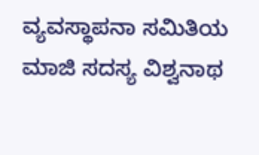ವ್ಯವಸ್ಥಾಪನಾ ಸಮಿತಿಯ ಮಾಜಿ ಸದಸ್ಯ ವಿಶ್ವನಾಥ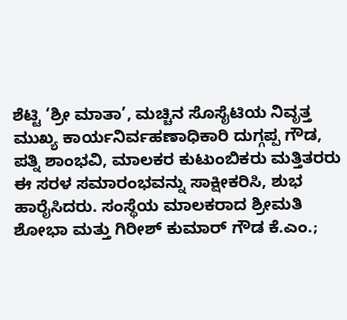ಶೆಟ್ಟಿ ‘ಶ್ರೀ ಮಾತಾ’, ಮಚ್ಚಿನ ಸೊಸೈಟಿಯ ನಿವೃತ್ತ ಮುಖ್ಯ ಕಾರ್ಯನಿರ್ವಹಣಾಧಿಕಾರಿ ದುಗ್ಗಪ್ಪ ಗೌಡ, ಪತ್ನಿ ಶಾಂಭವಿ, ಮಾಲಕರ ಕುಟುಂಬಿಕರು ಮತ್ತಿತರರು ಈ ಸರಳ ಸಮಾರಂಭವನ್ನು ಸಾಕ್ಷೀಕರಿಸಿ, ಶುಭ ಹಾರೈಸಿದರು. ಸಂಸ್ಥೆಯ ಮಾಲಕರಾದ ಶ್ರೀಮತಿ ಶೋಭಾ ಮತ್ತು ಗಿರೀಶ್ ಕುಮಾರ್ ಗೌಡ ಕೆ.ಎಂ.;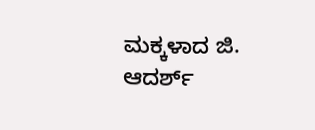ಮಕ್ಕಳಾದ ಜಿ. ಆದರ್ಶ್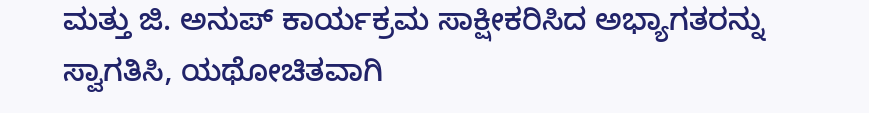ಮತ್ತು ಜಿ. ಅನುಪ್ ಕಾರ್ಯಕ್ರಮ ಸಾಕ್ಷೀಕರಿಸಿದ ಅಭ್ಯಾಗತರನ್ನು ಸ್ವಾಗತಿಸಿ, ಯಥೋಚಿತವಾಗಿ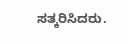ಸತ್ಕರಿಸಿದರು.